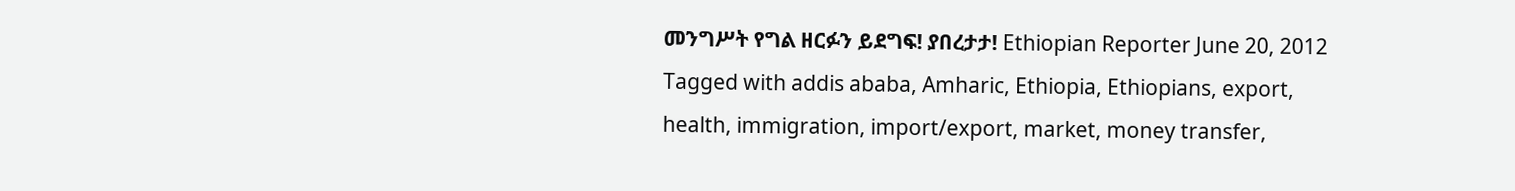መንግሥት የግል ዘርፉን ይደግፍ! ያበረታታ! Ethiopian Reporter June 20, 2012 Tagged with addis ababa, Amharic, Ethiopia, Ethiopians, export, health, immigration, import/export, market, money transfer,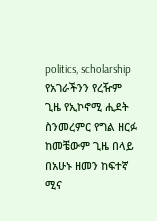politics, scholarship የአገራችንን የረዥም ጊዜ የኢኮኖሚ ሒደት ስንመረምር የግል ዘርፉ ከመቼውም ጊዜ በላይ በአሁኑ ዘመን ከፍተኛ ሚና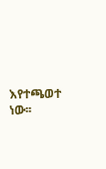እየተጫወተ ነው፡፡